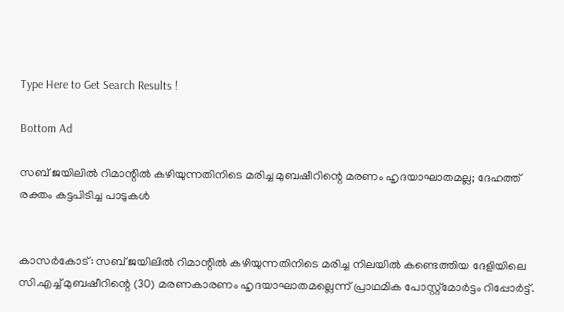Type Here to Get Search Results !

Bottom Ad

സബ് ജയിലില്‍ റിമാന്റില്‍ കഴിയുന്നതിനിടെ മരിച്ച മുബഷീറിന്റെ മരണം ഹൃദയാഘാതമല്ല; ദേഹത്ത് രക്തം കട്ടപിടിച്ച പാടുകള്‍


കാസര്‍കോട്: സബ് ജയിലില്‍ റിമാന്റില്‍ കഴിയുന്നതിനിടെ മരിച്ച നിലയില്‍ കണ്ടെത്തിയ ദേളിയിലെ സി.എച്ച് മുബഷീറിന്റെ (30) മരണകാരണം ഹൃദയാഘാതമല്ലെന്ന് പ്രാഥമിക പോസ്റ്റ്‌മോര്‍ട്ടം റിപ്പോര്‍ട്ട്.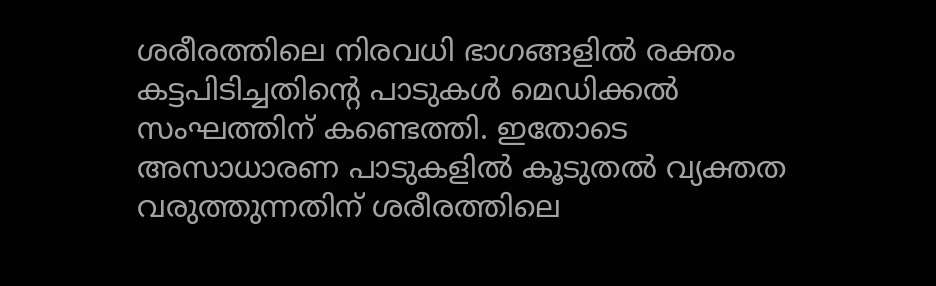ശരീരത്തിലെ നിരവധി ഭാഗങ്ങളില്‍ രക്തം കട്ടപിടിച്ചതിന്റെ പാടുകള്‍ മെഡിക്കല്‍ സംഘത്തിന് കണ്ടെത്തി. ഇതോടെ അസാധാരണ പാടുകളില്‍ കൂടുതല്‍ വ്യക്തത വരുത്തുന്നതിന് ശരീരത്തിലെ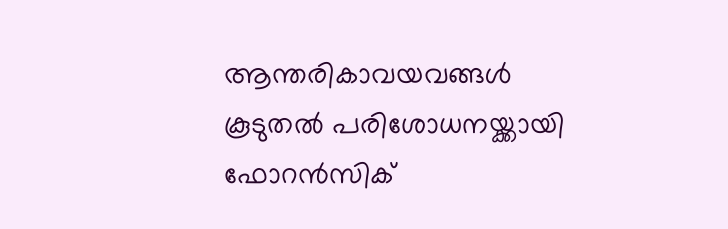ആന്തരികാവയവങ്ങള്‍ കൂടുതല്‍ പരിശോധനയ്ക്കായി ഫോറന്‍സിക്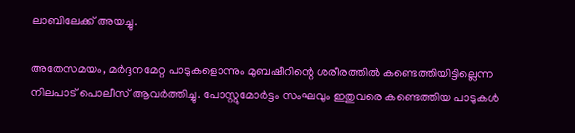ലാബിലേക്ക് അയച്ചു.

അതേസമയം, മര്‍ദ്ദനമേറ്റ പാടുകളൊന്നും മുബഷീറിന്റെ ശരീരത്തില്‍ കണ്ടെത്തിയിട്ടില്ലെന്ന നിലപാട് പൊലീസ് ആവര്‍ത്തിച്ചു. പോസ്റ്റുമോര്‍ട്ടം സംഘവും ഇതുവരെ കണ്ടെത്തിയ പാടുകള്‍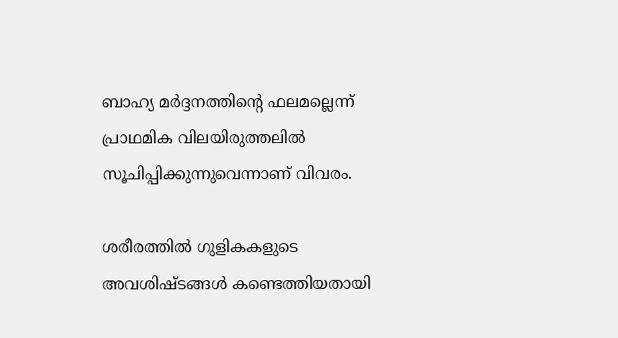ബാഹ്യ മര്‍ദ്ദനത്തിന്റെ ഫലമല്ലെന്ന് പ്രാഥമിക വിലയിരുത്തലില്‍ സൂചിപ്പിക്കുന്നുവെന്നാണ് വിവരം.

ശരീരത്തില്‍ ഗുളികകളുടെ അവശിഷ്ടങ്ങള്‍ കണ്ടെത്തിയതായി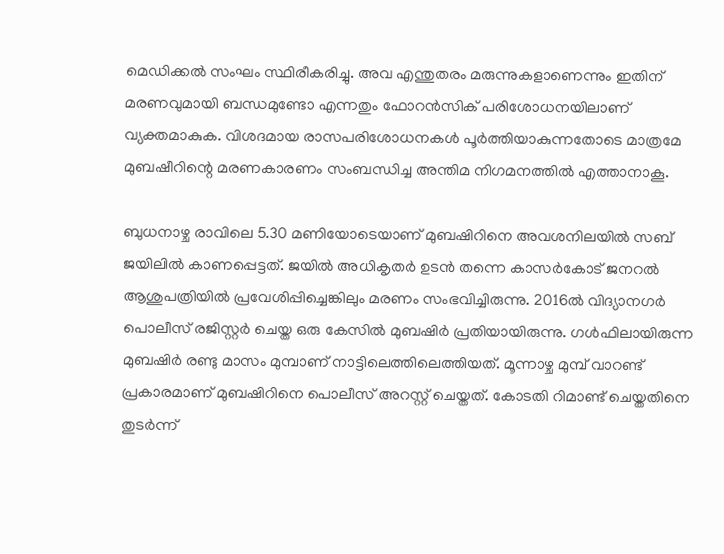മെഡിക്കല്‍ സംഘം സ്ഥിരീകരിച്ചു. അവ എന്തുതരം മരുന്നുകളാണെന്നും ഇതിന് മരണവുമായി ബന്ധമുണ്ടോ എന്നതും ഫോറന്‍സിക് പരിശോധനയിലാണ് വ്യക്തമാകുക. വിശദമായ രാസപരിശോധനകള്‍ പൂര്‍ത്തിയാകുന്നതോടെ മാത്രമേ മുബഷീറിന്റെ മരണകാരണം സംബന്ധിച്ച അന്തിമ നിഗമനത്തില്‍ എത്താനാകൂ.

ബുധനാഴ്ച രാവിലെ 5.30 മണിയോടെയാണ് മുബഷിറിനെ അവശനിലയില്‍ സബ് ജയിലില്‍ കാണപ്പെട്ടത്. ജയില്‍ അധികൃതര്‍ ഉടന്‍ തന്നെ കാസര്‍കോട് ജനറല്‍ ആശുപത്രിയില്‍ പ്രവേശിപ്പിച്ചെങ്കിലും മരണം സംഭവിച്ചിരുന്നു. 2016ല്‍ വിദ്യാനഗര്‍ പൊലീസ് രജിസ്റ്റര്‍ ചെയ്ത ഒരു കേസില്‍ മുബഷിര്‍ പ്രതിയായിരുന്നു. ഗള്‍ഫിലായിരുന്ന മുബഷിര്‍ രണ്ടു മാസം മുമ്പാണ് നാട്ടിലെത്തിലെത്തിയത്. മൂന്നാഴ്ച മുമ്പ് വാറണ്ട് പ്രകാരമാണ് മുബഷിറിനെ പൊലീസ് അറസ്റ്റ് ചെയ്തത്. കോടതി റിമാണ്ട് ചെയ്തതിനെ തുടര്‍ന്ന്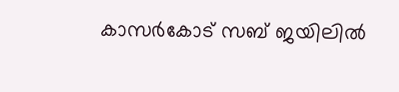കാസര്‍കോട് സബ് ജയിലില്‍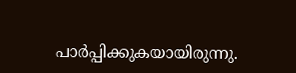പാര്‍പ്പിക്കുകയായിരുന്നു.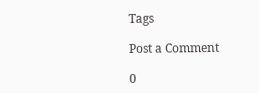Tags

Post a Comment

0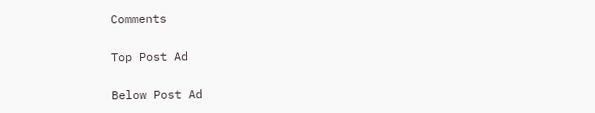Comments

Top Post Ad

Below Post Ad